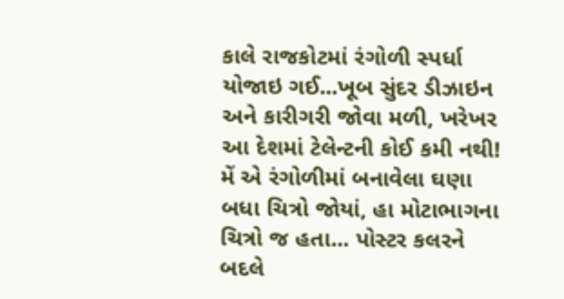કાલે રાજકોટમાં રંગોળી સ્પર્ધા યોજાઇ ગઈ...ખૂબ સુંદર ડીઝાઇન અને કારીગરી જોવા મળી, ખરેખર આ દેશમાં ટેલેન્ટની કોઈ કમી નથી!
મેં એ રંગોળીમાં બનાવેલા ઘણા બધા ચિત્રો જોયાં, હા મોટાભાગના ચિત્રો જ હતા... પોસ્ટર કલરને બદલે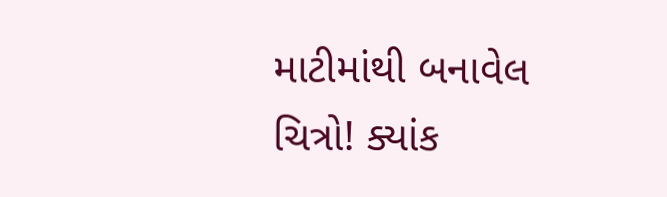માટીમાંથી બનાવેલ ચિત્રો! ક્યાંક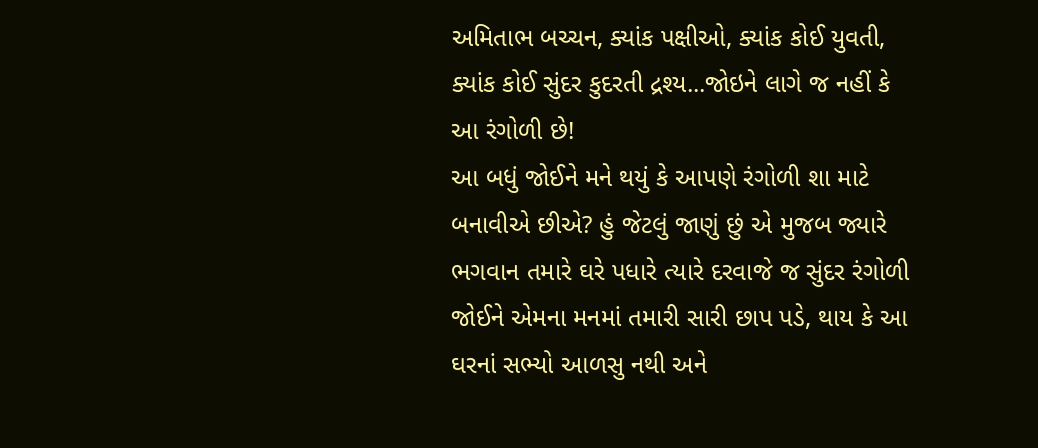અમિતાભ બચ્ચન, ક્યાંક પક્ષીઓ, ક્યાંક કોઈ યુવતી, ક્યાંક કોઈ સુંદર કુદરતી દ્રશ્ય...જોઇને લાગે જ નહીં કે આ રંગોળી છે!
આ બધું જોઈને મને થયું કે આપણે રંગોળી શા માટે બનાવીએ છીએ? હું જેટલું જાણું છું એ મુજબ જ્યારે ભગવાન તમારે ઘરે પધારે ત્યારે દરવાજે જ સુંદર રંગોળી જોઈને એમના મનમાં તમારી સારી છાપ પડે, થાય કે આ ઘરનાં સભ્યો આળસુ નથી અને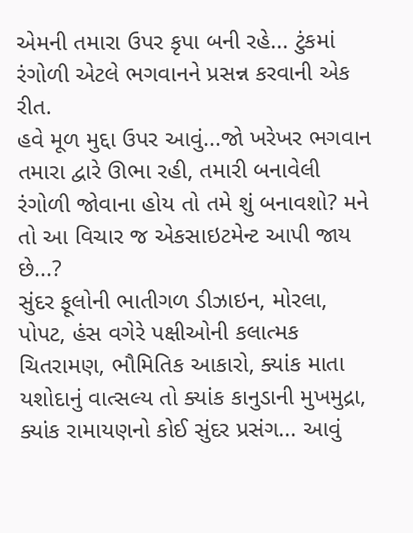એમની તમારા ઉપર કૃપા બની રહે... ટુંકમાં રંગોળી એટલે ભગવાનને પ્રસન્ન કરવાની એક રીત.
હવે મૂળ મુદ્દા ઉપર આવું...જો ખરેખર ભગવાન તમારા દ્વારે ઊભા રહી, તમારી બનાવેલી રંગોળી જોવાના હોય તો તમે શું બનાવશો? મને તો આ વિચાર જ એકસાઇટમેન્ટ આપી જાય છે...?
સુંદર ફૂલોની ભાતીગળ ડીઝાઇન, મોરલા, પોપટ, હંસ વગેરે પક્ષીઓની કલાત્મક ચિતરામણ, ભૌમિતિક આકારો, ક્યાંક માતા યશોદાનું વાત્સલ્ય તો ક્યાંક કાનુડાની મુખમુદ્રા, ક્યાંક રામાયણનો કોઈ સુંદર પ્રસંગ... આવું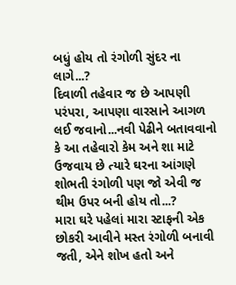બધું હોય તો રંગોળી સુંદર ના લાગે...?
દિવાળી તહેવાર જ છે આપણી પરંપરા, આપણા વારસાને આગળ લઈ જવાનો...નવી પેઢીને બતાવવાનો કે આ તહેવારો કેમ અને શા માટે ઉજવાય છે ત્યારે ઘરના આંગણે શોભતી રંગોળી પણ જો એવી જ થીમ ઉપર બની હોય તો...?
મારા ઘરે પહેલાં મારા સ્ટાફની એક છોકરી આવીને મસ્ત રંગોળી બનાવી જતી, એને શોખ હતો અને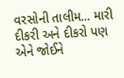વરસોની તાલીમ... મારી દીકરી અને દીકરો પણ એને જોઈને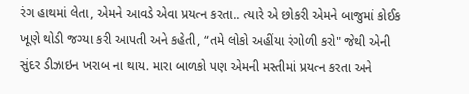રંગ હાથમાં લેતા, એમને આવડે એવા પ્રયત્ન કરતા.. ત્યારે એ છોકરી એમને બાજુમાં કોઈક ખૂણે થોડી જગ્યા કરી આપતી અને કહેતી, “તમે લોકો અહીંયા રંગોળી કરો" જેથી એની સુંદર ડીઝાઇન ખરાબ ના થાય. મારા બાળકો પણ એમની મસ્તીમાં પ્રયત્ન કરતા અને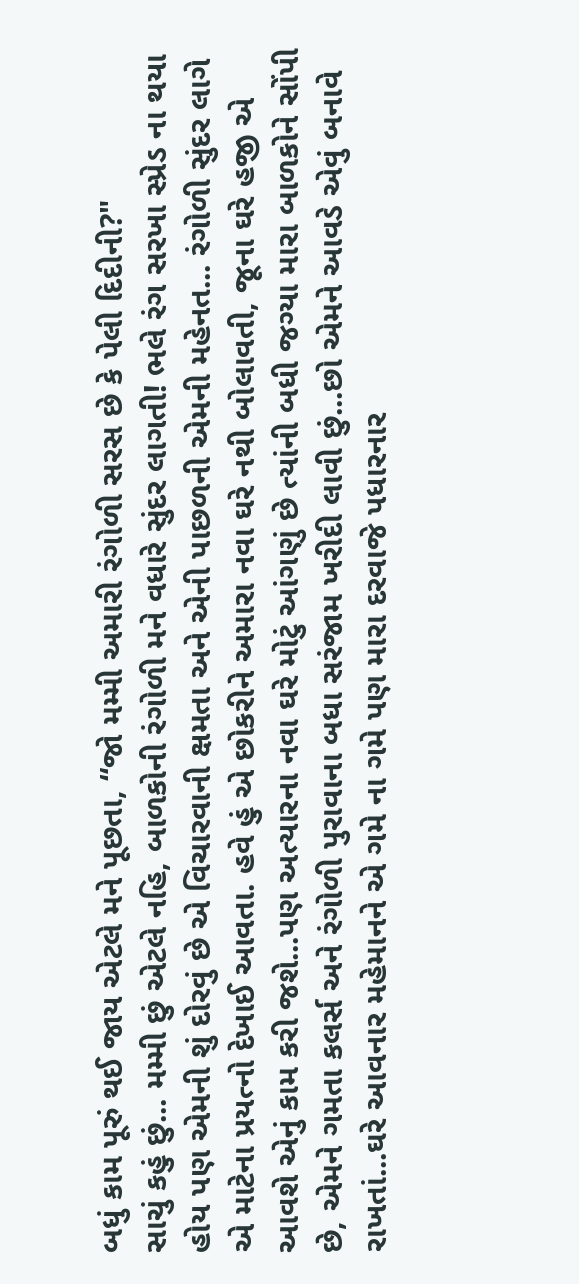બધું કામ પૂરું થઈ જાય એટલે મને પૂછતા, “જો મમ્મી અમારી રંગોળી સરસ છે કે પેલી દિદીની?"
સાચું કહું છું... મમ્મી છું એટલે નહિ, બાળકોની રંગોળી મને વધારે સુંદર લાગતી! ભલે રંગ સરખા સ્પ્રેડ ના થયા હોય પણ એમની શું દોરવું છે એ વિચારવાની ક્ષમતા અને એની પાછળની એમની મહેનત... રંગોળી સુંદર લાગે એ માટેના પ્રયત્નો દેખાઈ આવતા. હવે હું એ છોકરીને અમારા નવા ઘરે નથી બોલાવતી, જૂના ઘરે હજી એ આવશે એનું કામ કરી જશે...પણ અત્યારના નવા ઘરે મોટું આંગણું છે ત્યાંની બધી જગ્યા મારા બાળકોને સોંપી છે, એમને ગમતા કલર્સ અને રંગોળી પુરાવાના બધા સરંજામ ખરીદી લાવી છું...છો એમને આવડે એવું બનાવે રાખતાં...ઘરે આવનાર મહેમાનને એ ગમે ના ગમે પણ મારા દરવાજે પધારનાર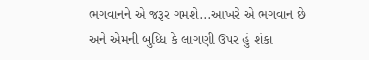ભગવાનને એ જરૂર ગમશે...આખરે એ ભગવાન છે અને એમની બુધ્ધિ કે લાગણી ઉપર હું શંકા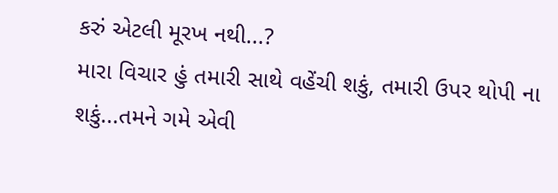કરું એટલી મૂરખ નથી...?
મારા વિચાર હું તમારી સાથે વહેંચી શકું, તમારી ઉપર થોપી ના શકું...તમને ગમે એવી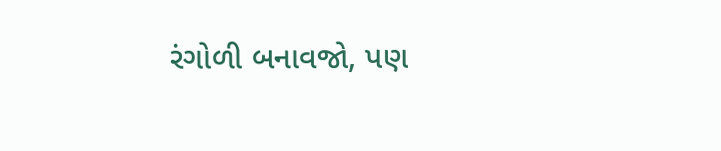રંગોળી બનાવજો, પણ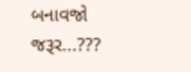બનાવજો જરૂર...???